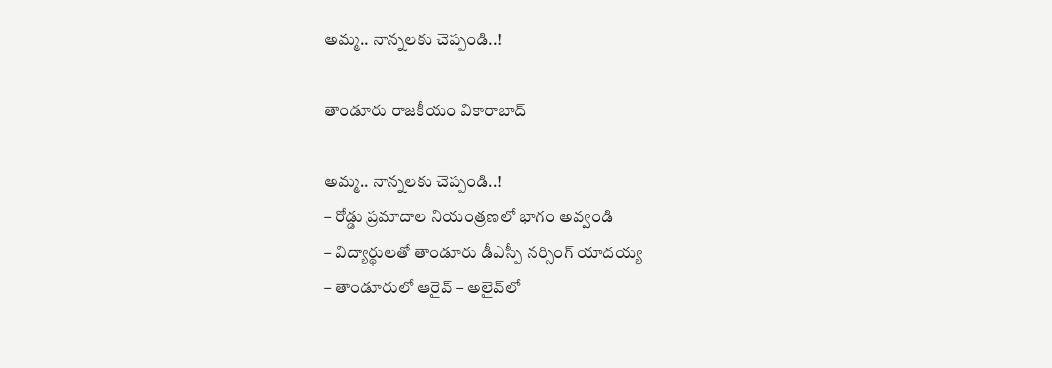అమ్మ.. నాన్నలకు చెప్పండి..!

తాండూరు రాజకీయం వికారాబాద్

అమ్మ.. నాన్నలకు చెప్పండి..!
– రోడ్డు ప్రమాదాల నియంత్రణలో భాగం అవ్వండి
– విద్యార్థులతో తాండూరు డీఎస్పీ నర్సింగ్ యాదయ్య
– తాండూరులో ఆరైవ్‌ – అలైవ్‌లో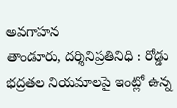అవగాహన
తాండూరు, దర్శినిప్రతినిధి : రోడ్డు భద్రతల నియమాలపై ఇంట్లో ఉన్న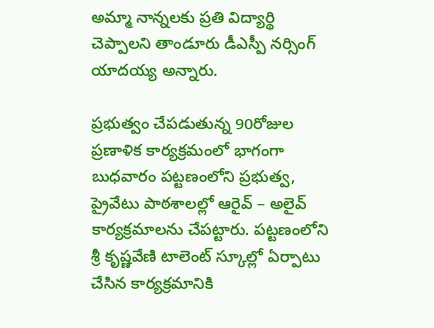అమ్మా నాన్నలకు ప్రతి విద్యార్థి చెప్పాలని తాండూరు డీఎస్పీ నర్సింగ్ యాదయ్య అన్నారు.

ప్రభుత్వం చేపడుతున్న 90రోజుల ప్రణాళిక కార్యక్రమంలో భాగంగా బుధవారం పట్టణంలోని ప్రభుత్వ, ప్రైవేటు పాఠశాలల్లో ఆరైవ్ – అలైవ్‌ కార్యక్రమాలను చేపట్టారు. పట్టణంలోని శ్రీ కృష్ణవేణి టాలెంట్‌ స్కూల్లో ఏర్పాటు చేసిన కార్యక్రమానికి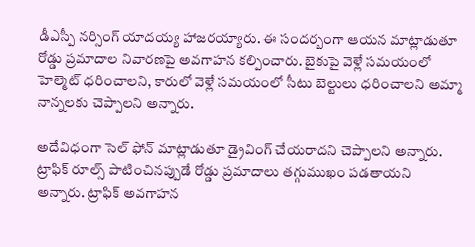డీఎస్పీ నర్సింగ్ యాదయ్య హాజరయ్యారు. ఈ సందర్బంగా ఆయన మాట్లాడుతూ రోడ్డు ప్రమాదాల నివారణపై అవగాహన కల్పించారు. బైకుపై వెళ్లే సమయంలో హెల్మెట్ ధరించాలని, కారులో వెళ్లే సమయంలో సీటు బెల్టులు ధరించాలని అమ్మా నాన్నలకు చెప్పాలని అన్నారు.

అదేవిధంగా సెల్ ఫోన్‌ మాట్లాడుతూ డ్రైవింగ్ చేయరాదని చెప్పాలని అన్నారు. ట్రాఫిక్ రూల్స్ పాటించినప్పుడే రోడ్డు ప్రమాదాలు తగ్గుముఖం పడతాయని అన్నారు. ట్రాఫిక్ అవగాహన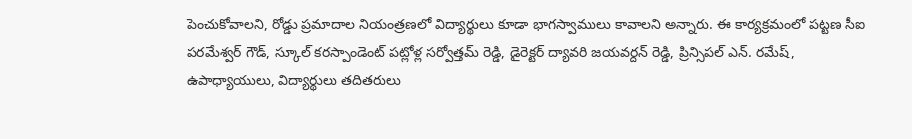పెంచుకోవాలని, రోడ్డు ప్రమాదాల నియంత్రణలో విద్యార్థులు కూడా భాగస్వాములు కావాలని అన్నారు. ఈ కార్యక్రమంలో పట్టణ సీఐ పరమేశ్వర్ గౌడ్, స్కూల్ కరస్పాండెంట్ పట్లోళ్ల సర్వోత్తమ్ రెడ్డి, డైరెక్టర్ ద్యావరి జయవర్దన్‌ రెడ్డి, ప్రిన్సిపల్ ఎన్. రమేష్‌, ఉపాధ్యాయులు, విద్యార్థులు తదితరులు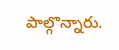పాల్గొన్నారు.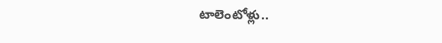టాలెంటోళ్లు..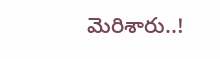మెరిశారు..!